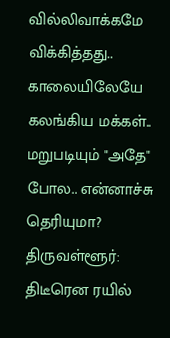வில்லிவாக்கமே விக்கித்தது.. காலையிலேயே கலங்கிய மக்கள்.. மறுபடியும் "அதே" போல.. என்னாச்சு தெரியுமா?
திருவள்ளூர்: திடீரென ரயில்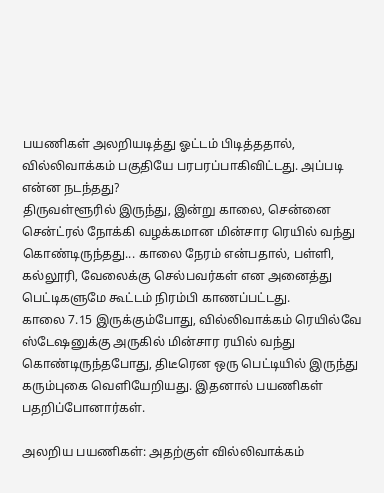பயணிகள் அலறியடித்து ஓட்டம் பிடித்ததால், வில்லிவாக்கம் பகுதியே பரபரப்பாகிவிட்டது. அப்படி என்ன நடந்தது?
திருவள்ளூரில் இருந்து, இன்று காலை, சென்னை சென்ட்ரல் நோக்கி வழக்கமான மின்சார ரெயில் வந்து கொண்டிருந்தது... காலை நேரம் என்பதால், பள்ளி, கல்லூரி, வேலைக்கு செல்பவர்கள் என அனைத்து பெட்டிகளுமே கூட்டம் நிரம்பி காணப்பட்டது.
காலை 7.15 இருக்கும்போது, வில்லிவாக்கம் ரெயில்வே ஸ்டேஷனுக்கு அருகில் மின்சார ரயில் வந்து கொண்டிருந்தபோது, திடீரென ஒரு பெட்டியில் இருந்து கரும்புகை வெளியேறியது. இதனால் பயணிகள் பதறிப்போனார்கள்.

அலறிய பயணிகள்: அதற்குள் வில்லிவாக்கம்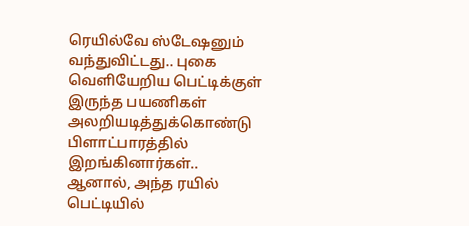ரெயில்வே ஸ்டேஷனும் வந்துவிட்டது.. புகை வெளியேறிய பெட்டிக்குள் இருந்த பயணிகள் அலறியடித்துக்கொண்டு பிளாட்பாரத்தில் இறங்கினார்கள்..
ஆனால், அந்த ரயில் பெட்டியில்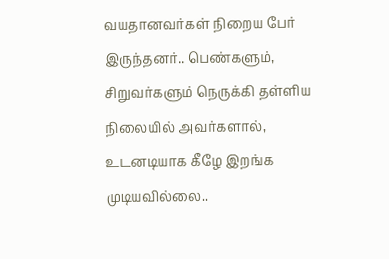வயதானவர்கள் நிறைய பேர் இருந்தனர்.. பெண்களும், சிறுவர்களும் நெருக்கி தள்ளிய நிலையில் அவர்களால், உடனடியாக கீழே இறங்க முடியவில்லை..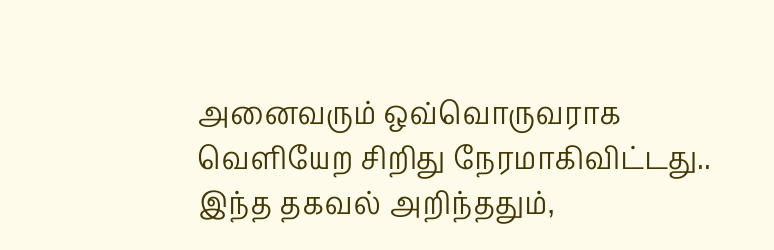அனைவரும் ஒவ்வொருவராக வெளியேற சிறிது நேரமாகிவிட்டது..
இந்த தகவல் அறிந்ததும்,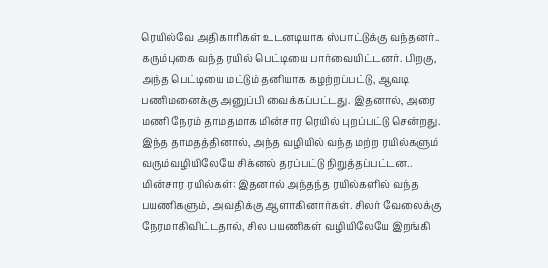ரெயில்வே அதிகாரிகள் உடனடியாக ஸ்பாட்டுக்கு வந்தனர்.. கரும்புகை வந்த ரயில் பெட்டியை பார்வையிட்டனர். பிறகு, அந்த பெட்டியை மட்டும் தனியாக கழற்றப்பட்டு, ஆவடி பணிமனைக்கு அனுப்பி வைக்கப்பட்டது. இதனால், அரை மணி நேரம் தாமதமாக மின்சார ரெயில் புறப்பட்டு சென்றது. இந்த தாமதத்தினால், அந்த வழியில் வந்த மற்ற ரயில்களும் வரும்வழியிலேயே சிக்னல் தரப்பட்டு நிறுத்தப்பட்டன..
மின்சார ரயில்கள்: இதனால் அந்தந்த ரயில்களில் வந்த பயணிகளும், அவதிக்கு ஆளாகினார்கள். சிலர் வேலைக்கு நேரமாகிவிட்டதால், சில பயணிகள் வழியிலேயே இறங்கி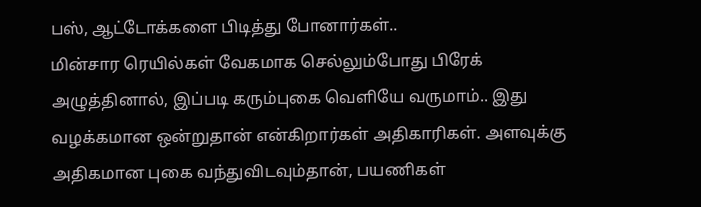பஸ், ஆட்டோக்களை பிடித்து போனார்கள்..
மின்சார ரெயில்கள் வேகமாக செல்லும்போது பிரேக் அழுத்தினால், இப்படி கரும்புகை வெளியே வருமாம்.. இது வழக்கமான ஒன்றுதான் என்கிறார்கள் அதிகாரிகள். அளவுக்கு அதிகமான புகை வந்துவிடவும்தான், பயணிகள்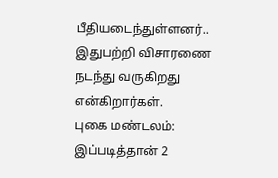பீதியடைந்துள்ளனர்.. இதுபற்றி விசாரணை நடந்து வருகிறது என்கிறார்கள்.
புகை மண்டலம்: இப்படித்தான் 2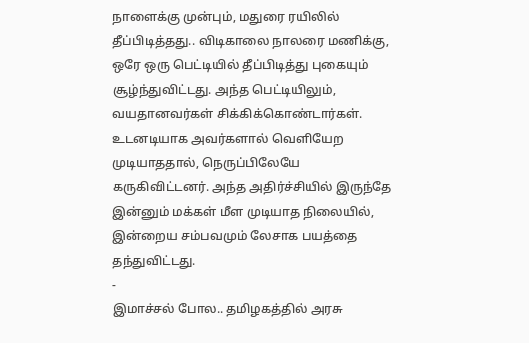நாளைக்கு முன்பும், மதுரை ரயிலில் தீப்பிடித்தது.. விடிகாலை நாலரை மணிக்கு, ஒரே ஒரு பெட்டியில் தீப்பிடித்து புகையும் சூழ்ந்துவிட்டது. அந்த பெட்டியிலும், வயதானவர்கள் சிக்கிக்கொண்டார்கள். உடனடியாக அவர்களால் வெளியேற முடியாததால், நெருப்பிலேயே கருகிவிட்டனர். அந்த அதிர்ச்சியில் இருந்தே இன்னும் மக்கள் மீள முடியாத நிலையில், இன்றைய சம்பவமும் லேசாக பயத்தை தந்துவிட்டது.
-
இமாச்சல் போல.. தமிழகத்தில் அரசு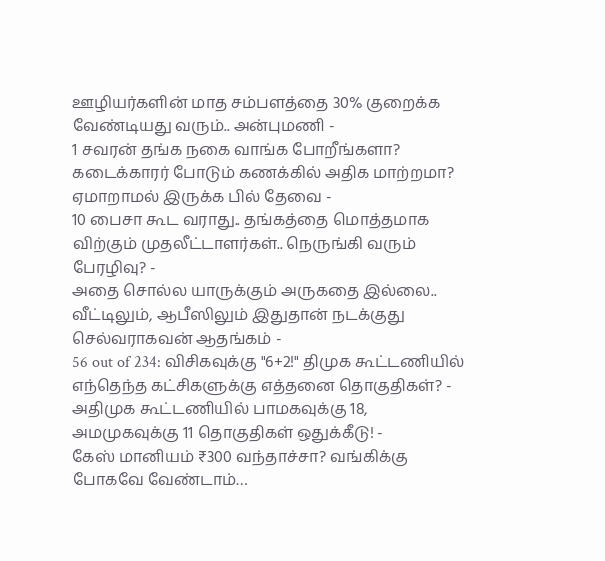ஊழியர்களின் மாத சம்பளத்தை 30% குறைக்க வேண்டியது வரும்.. அன்புமணி -
1 சவரன் தங்க நகை வாங்க போறீங்களா? கடைக்காரர் போடும் கணக்கில் அதிக மாற்றமா? ஏமாறாமல் இருக்க பில் தேவை -
10 பைசா கூட வராது.. தங்கத்தை மொத்தமாக விற்கும் முதலீட்டாளர்கள்.. நெருங்கி வரும் பேரழிவு? -
அதை சொல்ல யாருக்கும் அருகதை இல்லை.. வீட்டிலும், ஆபீஸிலும் இதுதான் நடக்குது செல்வராகவன் ஆதங்கம் -
56 out of 234: விசிகவுக்கு "6+2!" திமுக கூட்டணியில் எந்தெந்த கட்சிகளுக்கு எத்தனை தொகுதிகள்? -
அதிமுக கூட்டணியில் பாமகவுக்கு 18, அமமுகவுக்கு 11 தொகுதிகள் ஒதுக்கீடு! -
கேஸ் மானியம் ₹300 வந்தாச்சா? வங்கிக்கு போகவே வேண்டாம்…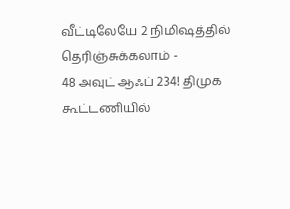வீட்டிலேயே 2 நிமிஷத்தில் தெரிஞ்சுக்கலாம் -
48 அவுட் ஆஃப் 234! திமுக கூட்டணியில்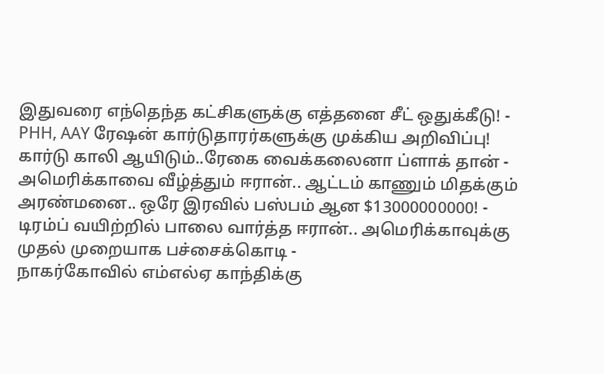இதுவரை எந்தெந்த கட்சிகளுக்கு எத்தனை சீட் ஒதுக்கீடு! -
PHH, AAY ரேஷன் கார்டுதாரர்களுக்கு முக்கிய அறிவிப்பு! கார்டு காலி ஆயிடும்..ரேகை வைக்கலைனா ப்ளாக் தான் -
அமெரிக்காவை வீழ்த்தும் ஈரான்.. ஆட்டம் காணும் மிதக்கும் அரண்மனை.. ஒரே இரவில் பஸ்பம் ஆன $13000000000! -
டிரம்ப் வயிற்றில் பாலை வார்த்த ஈரான்.. அமெரிக்காவுக்கு முதல் முறையாக பச்சைக்கொடி -
நாகர்கோவில் எம்எல்ஏ காந்திக்கு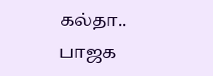கல்தா.. பாஜக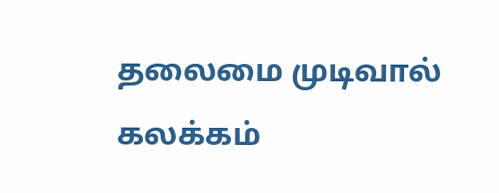தலைமை முடிவால் கலக்கம்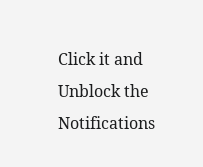Click it and Unblock the Notifications